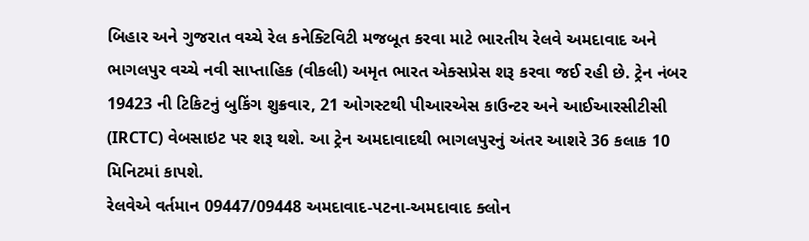બિહાર અને ગુજરાત વચ્ચે રેલ કનેક્ટિવિટી મજબૂત કરવા માટે ભારતીય રેલવે અમદાવાદ અને ભાગલપુર વચ્ચે નવી સાપ્તાહિક (વીકલી) અમૃત ભારત એક્સપ્રેસ શરૂ કરવા જઈ રહી છે. ટ્રેન નંબર 19423 ની ટિકિટનું બુકિંગ શુક્રવાર, 21 ઓગસ્ટથી પીઆરએસ કાઉન્ટર અને આઈઆરસીટીસી (IRCTC) વેબસાઇટ પર શરૂ થશે. આ ટ્રેન અમદાવાદથી ભાગલપુરનું અંતર આશરે 36 કલાક 10 મિનિટમાં કાપશે.
રેલવેએ વર્તમાન 09447/09448 અમદાવાદ-પટના-અમદાવાદ ક્લોન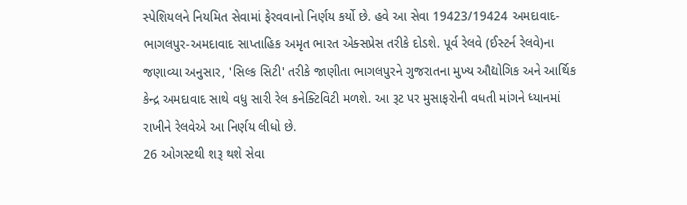સ્પેશિયલને નિયમિત સેવામાં ફેરવવાનો નિર્ણય કર્યો છે. હવે આ સેવા 19423/19424 અમદાવાદ-ભાગલપુર-અમદાવાદ સાપ્તાહિક અમૃત ભારત એક્સપ્રેસ તરીકે દોડશે. પૂર્વ રેલવે (ઈસ્ટર્ન રેલવે)ના જણાવ્યા અનુસાર, 'સિલ્ક સિટી' તરીકે જાણીતા ભાગલપુરને ગુજરાતના મુખ્ય ઔદ્યોગિક અને આર્થિક કેન્દ્ર અમદાવાદ સાથે વધુ સારી રેલ કનેક્ટિવિટી મળશે. આ રૂટ પર મુસાફરોની વધતી માંગને ધ્યાનમાં રાખીને રેલવેએ આ નિર્ણય લીધો છે.
26 ઓગસ્ટથી શરૂ થશે સેવા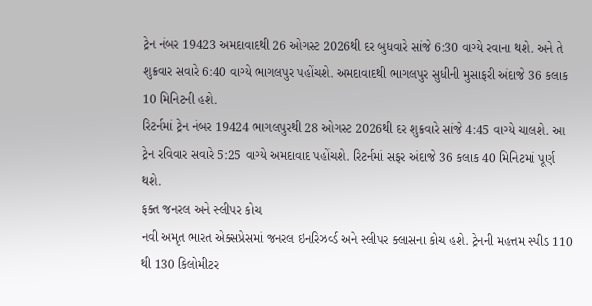ટ્રેન નંબર 19423 અમદાવાદથી 26 ઓગસ્ટ 2026થી દર બુધવારે સાંજે 6:30 વાગ્યે રવાના થશે. અને તે શુક્રવાર સવારે 6:40 વાગ્યે ભાગલપુર પહોંચશે. અમદાવાદથી ભાગલપુર સુધીની મુસાફરી અંદાજે 36 કલાક 10 મિનિટની હશે.
રિટર્નમાં ટ્રેન નંબર 19424 ભાગલપુરથી 28 ઓગસ્ટ 2026થી દર શુક્રવારે સાંજે 4:45 વાગ્યે ચાલશે. આ ટ્રેન રવિવાર સવારે 5:25 વાગ્યે અમદાવાદ પહોંચશે. રિટર્નમાં સફર અંદાજે 36 કલાક 40 મિનિટમાં પૂર્ણ થશે.
ફક્ત જનરલ અને સ્લીપર કોચ
નવી અમૃત ભારત એક્સપ્રેસમાં જનરલ ઇનરિઝર્વ્ડ અને સ્લીપર ક્લાસના કોચ હશે. ટ્રેનની મહત્તમ સ્પીડ 110 થી 130 કિલોમીટર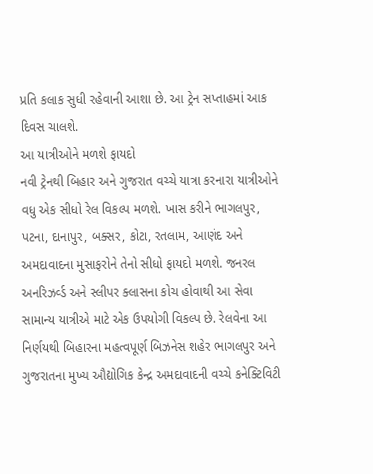પ્રતિ કલાક સુધી રહેવાની આશા છે. આ ટ્રેન સપ્તાહમાં આક દિવસ ચાલશે.
આ યાત્રીઓને મળશે ફાયદો
નવી ટ્રેનથી બિહાર અને ગુજરાત વચ્ચે યાત્રા કરનારા યાત્રીઓને વધુ એક સીધો રેલ વિકલ્પ મળશે. ખાસ કરીને ભાગલપુર, પટના, દાનાપુર, બક્સર, કોટા, રતલામ, આણંદ અને અમદાવાદના મુસાફરોને તેનો સીધો ફાયદો મળશે. જનરલ અનરિઝર્વ્ડ અને સ્લીપર ક્લાસના કોચ હોવાથી આ સેવા સામાન્ય યાત્રીએ માટે એક ઉપયોગી વિકલ્પ છે. રેલવેના આ નિર્ણયથી બિહારના મહત્વપૂર્ણ બિઝનેસ શહેર ભાગલપુર અને ગુજરાતના મુખ્ય ઔદ્યોગિક કેન્દ્ર અમદાવાદની વચ્ચે કનેક્ટિવિટી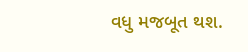વધુ મજબૂત થશ.